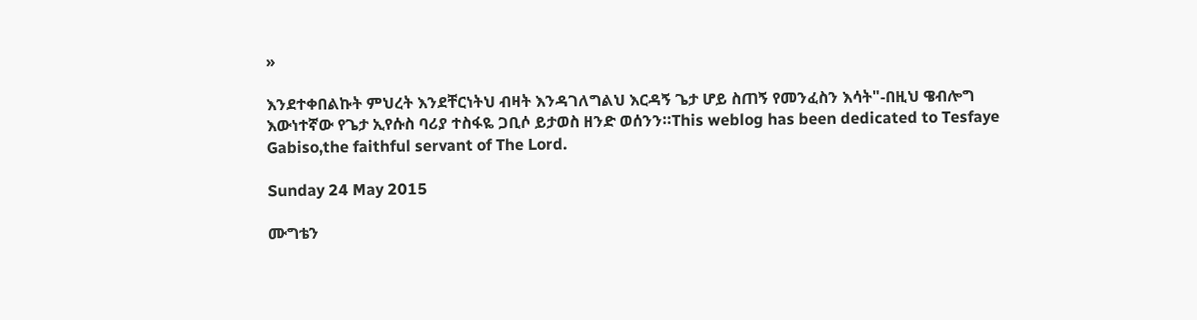»

እንደተቀበልኩት ምህረት እንደቸርነትህ ብዛት እንዳገለግልህ እርዳኝ ጌታ ሆይ ስጠኝ የመንፈስን እሳት"-በዚህ ዌብሎግ እውነተኛው የጌታ ኢየሱስ ባሪያ ተስፋዬ ጋቢሶ ይታወስ ዘንድ ወሰንን።This weblog has been dedicated to Tesfaye Gabiso,the faithful servant of The Lord.

Sunday 24 May 2015

ሙግቴን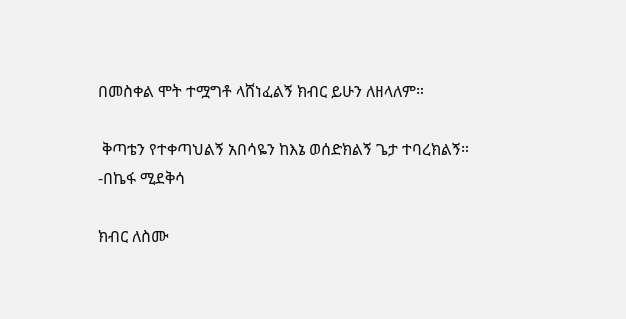በመስቀል ሞት ተሟግቶ ላሸነፈልኝ ክብር ይሁን ለዘላለም።

 ቅጣቴን የተቀጣህልኝ አበሳዬን ከእኔ ወሰድክልኝ ጌታ ተባረክልኝ።
-በኬፋ ሚደቅሳ

ክብር ለስሙ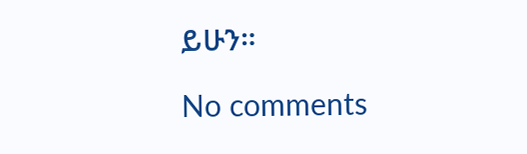ይሁን።

No comments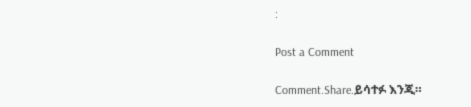:

Post a Comment

Comment.Share.ይሳተፉ እንጂ።